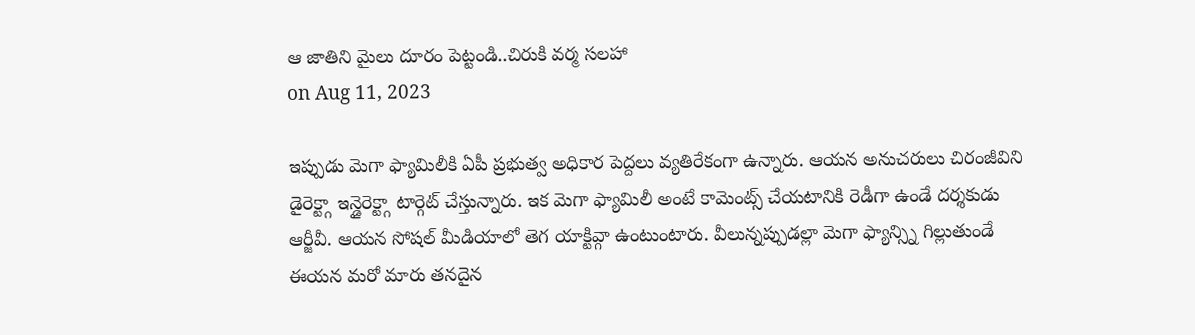ఆ జాతిని మైలు దూరం పెట్టండి..చిరుకి వర్మ సలహా
on Aug 11, 2023

ఇప్పుడు మెగా ఫ్యామిలీకి ఏపీ ప్రభుత్వ అధికార పెద్దలు వ్యతిరేకంగా ఉన్నారు. ఆయన అనుచరులు చిరంజీవిని డైరెక్ట్గా ఇన్డైరెక్ట్గా టార్గెట్ చేస్తున్నారు. ఇక మెగా ఫ్యామిలీ అంటే కామెంట్స్ చేయటానికి రెడీగా ఉండే దర్శకుడు ఆర్జీవీ. ఆయన సోషల్ మీడియాలో తెగ యాక్టివ్గా ఉంటుంటారు. వీలున్నప్పుడల్లా మెగా ఫ్యాన్స్ని గిల్లుతుండే ఈయన మరో మారు తనదైన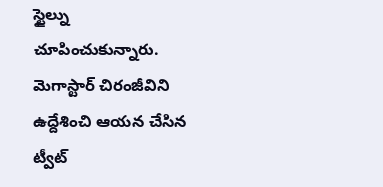స్టైల్ను చూపించుకున్నారు. మెగాస్టార్ చిరంజీవిని ఉద్దేశించి ఆయన చేసిన ట్వీట్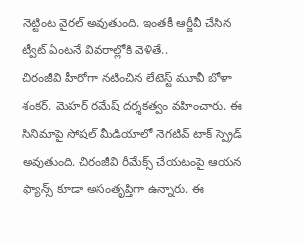నెట్టింట వైరల్ అవుతుంది. ఇంతకీ ఆర్జీవీ చేసిన ట్వీట్ ఏంటనే వివరాల్లోకి వెళితే..
చిరంజీవి హీరోగా నటించిన లేటెస్ట్ మూవీ బోళా శంకర్. మెహర్ రమేష్ దర్శకత్వం వహించారు. ఈ సినిమాపై సోషల్ మీడియాలో నెగటివ్ టాక్ స్ప్రెడ్ అవుతుంది. చిరంజీవి రీమేక్స్ చేయటంపై ఆయన ఫ్యాన్స్ కూడా అసంతృప్తిగా ఉన్నారు. ఈ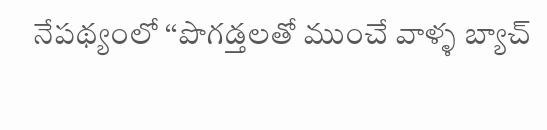నేపథ్యంలో ‘‘పొగడ్తలతో ముంచే వాళ్ళ బ్యాచ్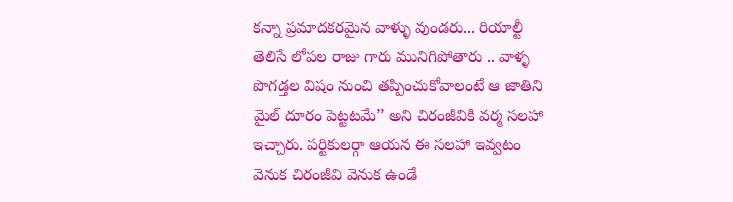కన్నా ప్రమాదకరమైన వాళ్ళు వుండరు... రియాల్టీ తెలిసే లోపల రాజు గారు మునిగిపోతారు .. వాళ్ళ పొగడ్తల విషం నుంచి తప్పించుకోవాలంటే ఆ జాతిని మైల్ దూరం పెట్టటమే’’ అని చిరంజీవికి వర్మ సలహా ఇచ్చారు. పర్టికులర్గా ఆయన ఈ సలహా ఇవ్వటం వెనుక చిరంజీవి వెనుక ఉండే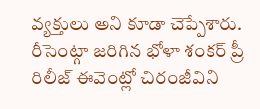వ్యక్తులు అని కూడా చెప్పేశారు.
రీసెంట్గా జరిగిన భోళా శంకర్ ప్రీ రిలీజ్ ఈవెంట్లో చిరంజీవిని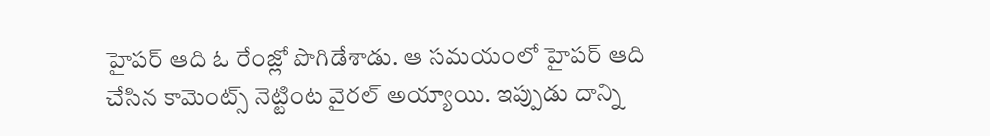హైపర్ ఆది ఓ రేంజ్లో పొగిడేశాడు. ఆ సమయంలో హైపర్ ఆది చేసిన కామెంట్స్ నెట్టింట వైరల్ అయ్యాయి. ఇప్పుడు దాన్ని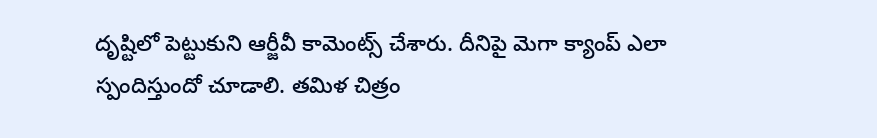దృష్టిలో పెట్టుకుని ఆర్జీవీ కామెంట్స్ చేశారు. దీనిపై మెగా క్యాంప్ ఎలా స్పందిస్తుందో చూడాలి. తమిళ చిత్రం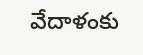వేదాళంకు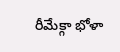రీమేక్గా భోళా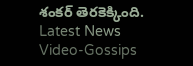శంకర్ తెరకెక్కింది.
Latest News
Video-Gossips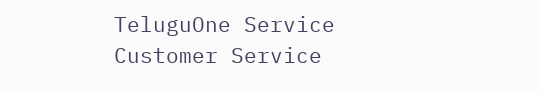TeluguOne Service
Customer Service